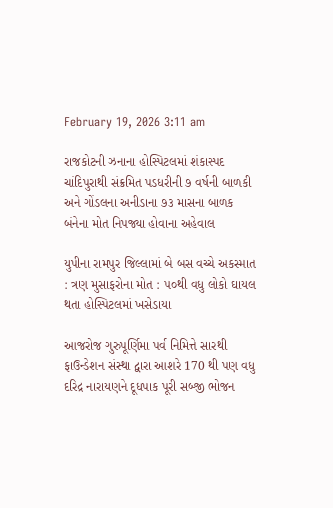February 19, 2026 3:11 am

રાજકોટની ઝનાના હોસ્પિટલમાં શંકાસ્પદ ચાંદિપુરાથી સંક્રમિત પડધરીની ૭ વર્ષની બાળકી અને ગોંડલના અનીડાના ૭૩ માસના બાળક બંનેના મોત નિપજ્યા હોવાના અહેવાલ

યુપીના રામપુર જિલ્લામાં બે બસ વચ્ચે અકસ્માત : ત્રણ મુસાફરોના મોત : ૫૦થી વધુ લોકો ઘાયલ થતા હોસ્પિટલમાં ખસેડાયા

આજરોજ ગુરુપૂર્ણિમા પર્વ નિમિત્તે સારથી ફાઉન્ડેશન સંસ્થા દ્વારા આશરે 170 થી પણ વધુ દરિદ્ર નારાયણને દૂધપાક પૂરી સબ્જી ભોજન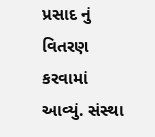પ્રસાદ નું વિતરણ કરવામાં આવ્યું. સંસ્થા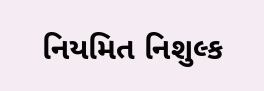નિયમિત નિશુલ્ક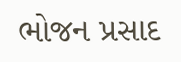ભોજન પ્રસાદ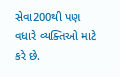સેવા200થી પણ વધારે વ્યક્તિઓ માટે કરે છે.